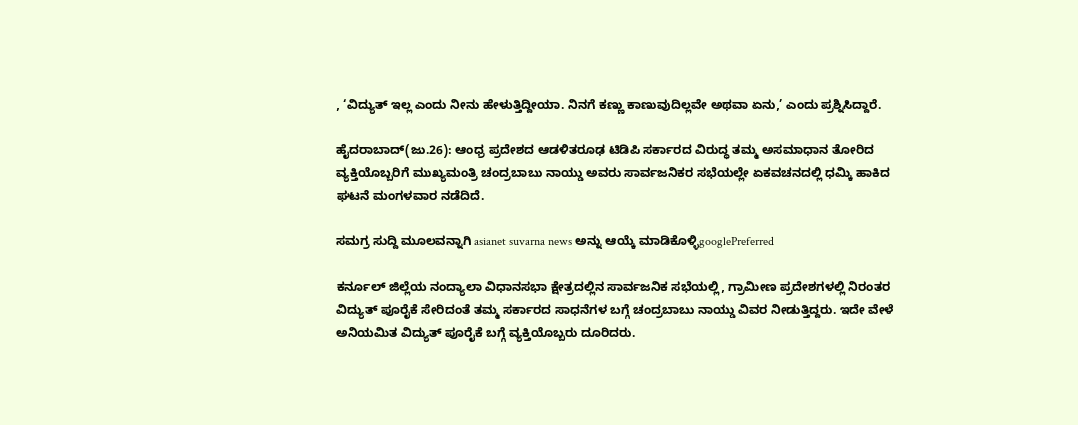, ‘ವಿದ್ಯುತ್ ಇಲ್ಲ ಎಂದು ನೀನು ಹೇಳುತ್ತಿದ್ದೀಯಾ. ನಿನಗೆ ಕಣ್ಣು ಕಾಣುವುದಿಲ್ಲವೇ ಅಥವಾ ಏನು,’ ಎಂದು ಪ್ರಶ್ನಿಸಿದ್ದಾರೆ.

ಹೈದರಾಬಾದ್(ಜು.26): ಆಂಧ್ರ ಪ್ರದೇಶದ ಆಡಳಿತರೂಢ ಟಿಡಿಪಿ ಸರ್ಕಾರದ ವಿರುದ್ಧ ತಮ್ಮ ಅಸಮಾಧಾನ ತೋರಿದ ವ್ಯಕ್ತಿಯೊಬ್ಬರಿಗೆ ಮುಖ್ಯಮಂತ್ರಿ ಚಂದ್ರಬಾಬು ನಾಯ್ಡು ಅವರು ಸಾರ್ವಜನಿಕರ ಸಭೆಯಲ್ಲೇ ಏಕವಚನದಲ್ಲಿ ಧಮ್ಕಿ ಹಾಕಿದ ಘಟನೆ ಮಂಗಳವಾರ ನಡೆದಿದೆ.

ಸಮಗ್ರ ಸುದ್ದಿ ಮೂಲವನ್ನಾಗಿ asianet suvarna news ಅನ್ನು ಆಯ್ಕೆ ಮಾಡಿಕೊಳ್ಳಿgooglePreferred

ಕರ್ನೂಲ್ ಜಿಲ್ಲೆಯ ನಂದ್ಯಾಲಾ ವಿಧಾನಸಭಾ ಕ್ಷೇತ್ರದಲ್ಲಿನ ಸಾರ್ವಜನಿಕ ಸಭೆಯಲ್ಲಿ, ಗ್ರಾಮೀಣ ಪ್ರದೇಶಗಳಲ್ಲಿ ನಿರಂತರ ವಿದ್ಯುತ್ ಪೂರೈಕೆ ಸೇರಿದಂತೆ ತಮ್ಮ ಸರ್ಕಾರದ ಸಾಧನೆಗಳ ಬಗ್ಗೆ ಚಂದ್ರಬಾಬು ನಾಯ್ಡು ವಿವರ ನೀಡುತ್ತಿದ್ದರು. ಇದೇ ವೇಳೆ ಅನಿಯಮಿತ ವಿದ್ಯುತ್ ಪೂರೈಕೆ ಬಗ್ಗೆ ವ್ಯಕ್ತಿಯೊಬ್ಬರು ದೂರಿದರು.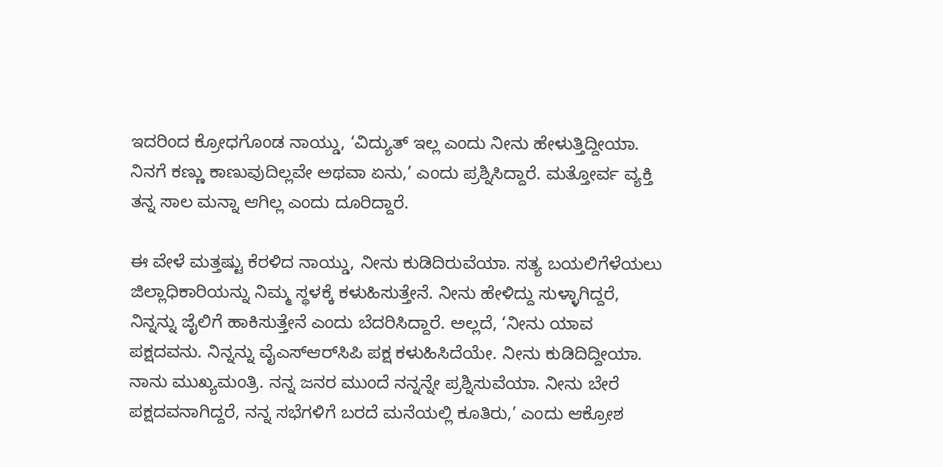ಇದರಿಂದ ಕ್ರೋಧಗೊಂಡ ನಾಯ್ಡು, ‘ವಿದ್ಯುತ್ ಇಲ್ಲ ಎಂದು ನೀನು ಹೇಳುತ್ತಿದ್ದೀಯಾ. ನಿನಗೆ ಕಣ್ಣು ಕಾಣುವುದಿಲ್ಲವೇ ಅಥವಾ ಏನು,’ ಎಂದು ಪ್ರಶ್ನಿಸಿದ್ದಾರೆ. ಮತ್ತೋರ್ವ ವ್ಯಕ್ತಿ ತನ್ನ ಸಾಲ ಮನ್ನಾ ಆಗಿಲ್ಲ ಎಂದು ದೂರಿದ್ದಾರೆ.

ಈ ವೇಳೆ ಮತ್ತಷ್ಟು ಕೆರಳಿದ ನಾಯ್ಡು, ನೀನು ಕುಡಿದಿರುವೆಯಾ. ಸತ್ಯ ಬಯಲಿಗೆಳೆಯಲು ಜಿಲ್ಲಾಧಿಕಾರಿಯನ್ನು ನಿಮ್ಮ ಸ್ಥಳಕ್ಕೆ ಕಳುಹಿಸುತ್ತೇನೆ. ನೀನು ಹೇಳಿದ್ದು ಸುಳ್ಳಾಗಿದ್ದರೆ, ನಿನ್ನನ್ನು ಜೈಲಿಗೆ ಹಾಕಿಸುತ್ತೇನೆ ಎಂದು ಬೆದರಿಸಿದ್ದಾರೆ. ಅಲ್ಲದೆ, ‘ನೀನು ಯಾವ ಪಕ್ಷದವನು. ನಿನ್ನನ್ನು ವೈಎಸ್‌ಆರ್‌ಸಿಪಿ ಪಕ್ಷ ಕಳುಹಿಸಿದೆಯೇ. ನೀನು ಕುಡಿದಿದ್ದೀಯಾ. ನಾನು ಮುಖ್ಯಮಂತ್ರಿ. ನನ್ನ ಜನರ ಮುಂದೆ ನನ್ನನ್ನೇ ಪ್ರಶ್ನಿಸುವೆಯಾ. ನೀನು ಬೇರೆ ಪಕ್ಷದವನಾಗಿದ್ದರೆ, ನನ್ನ ಸಭೆಗಳಿಗೆ ಬರದೆ ಮನೆಯಲ್ಲಿ ಕೂತಿರು,’ ಎಂದು ಆಕ್ರೋಶ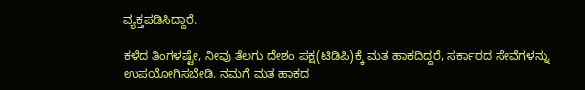ವ್ಯಕ್ತಪಡಿಸಿದ್ದಾರೆ.

ಕಳೆದ ತಿಂಗಳಷ್ಟೇ, ನೀವು ತೆಲಗು ದೇಶಂ ಪಕ್ಷ(ಟಿಡಿಪಿ)ಕ್ಕೆ ಮತ ಹಾಕದಿದ್ದರೆ, ಸರ್ಕಾರದ ಸೇವೆಗಳನ್ನು ಉಪಯೋಗಿಸಬೇಡಿ. ನಮಗೆ ಮತ ಹಾಕದ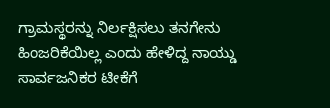ಗ್ರಾಮಸ್ಥರನ್ನು ನಿರ್ಲಕ್ಷಿಸಲು ತನಗೇನು ಹಿಂಜರಿಕೆಯಿಲ್ಲ ಎಂದು ಹೇಳಿದ್ದ ನಾಯ್ಡು ಸಾರ್ವಜನಿಕರ ಟೀಕೆಗೆ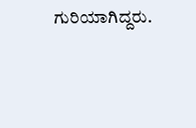ಗುರಿಯಾಗಿದ್ದರು.